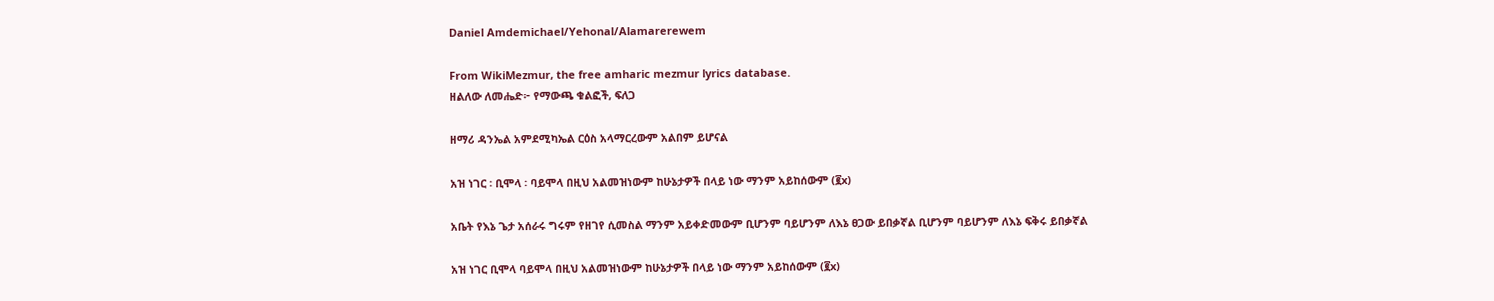Daniel Amdemichael/Yehonal/Alamarerewem

From WikiMezmur, the free amharic mezmur lyrics database.
ዘልለው ለመሔድ፦ የማውጫ ቁልፎች, ፍለጋ

ዘማሪ ዳንኤል አምደሚካኤል ርዕስ አላማርረውም አልበም ይሆናል

አዝ ነገር ፡ ቢሞላ ፡ ባይሞላ በዚህ አልመዝነውም ከሁኔታዎች በላይ ነው ማንም አይከሰውም (፪x)

አቤት የእኔ ጌታ አሰራሩ ግሩም የዘገየ ሲመስል ማንም አይቀድመውም ቢሆንም ባይሆንም ለእኔ ፀጋው ይበቃኛል ቢሆንም ባይሆንም ለእኔ ፍቅሩ ይበቃኛል

አዝ ነገር ቢሞላ ባይሞላ በዚህ አልመዝነውም ከሁኔታዎች በላይ ነው ማንም አይከሰውም (፪x)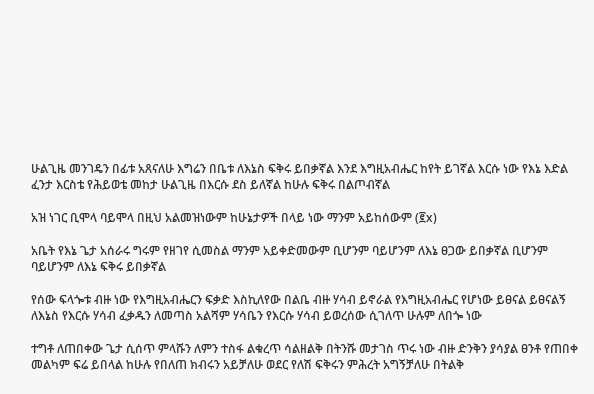ሁልጊዜ መንገዴን በፊቱ አጸናለሁ እግሬን በቤቱ ለእኔስ ፍቅሩ ይበቃኛል እንደ እግዚአብሔር ከየት ይገኛል እርሱ ነው የእኔ እድል ፈንታ እርስቴ የሕይወቴ መከታ ሁልጊዜ በእርሱ ደስ ይለኛል ከሁሉ ፍቅሩ በልጦብኛል

አዝ ነገር ቢሞላ ባይሞላ በዚህ አልመዝነውም ከሁኔታዎች በላይ ነው ማንም አይከሰውም (፪x)

አቤት የእኔ ጌታ አሰራሩ ግሩም የዘገየ ሲመስል ማንም አይቀድመውም ቢሆንም ባይሆንም ለእኔ ፀጋው ይበቃኛል ቢሆንም ባይሆንም ለእኔ ፍቅሩ ይበቃኛል

የሰው ፍላጐቱ ብዙ ነው የእግዚአብሔርን ፍቃድ እስኪለየው በልቤ ብዙ ሃሳብ ይኖራል የእግዚአብሔር የሆነው ይፀናል ይፀናልኝ ለእኔስ የእርሱ ሃሳብ ፈቃዱን ለመጣስ አልሻም ሃሳቤን የእርሱ ሃሳብ ይወረሰው ሲገለጥ ሁሉም ለበጐ ነው

ተግቶ ለጠበቀው ጌታ ሲሰጥ ምላሹን ለምን ተስፋ ልቁረጥ ሳልዘልቅ በትንሹ መታገስ ጥሩ ነው ብዙ ድንቅን ያሳያል ፀንቶ የጠበቀ መልካም ፍሬ ይበላል ከሁሉ የበለጠ ክብሩን አይቻለሁ ወደር የለሽ ፍቅሩን ምሕረት አግኝቻለሁ በትልቅ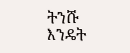ትንሹ እንዴት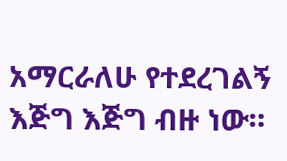አማርራለሁ የተደረገልኝ እጅግ እጅግ ብዙ ነው።